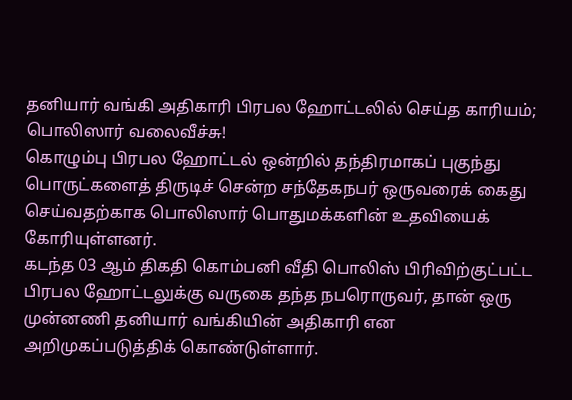தனியார் வங்கி அதிகாரி பிரபல ஹோட்டலில் செய்த காரியம்; பொலிஸார் வலைவீச்சு!
கொழும்பு பிரபல ஹோட்டல் ஒன்றில் தந்திரமாகப் புகுந்து பொருட்களைத் திருடிச் சென்ற சந்தேகநபர் ஒருவரைக் கைது செய்வதற்காக பொலிஸார் பொதுமக்களின் உதவியைக் கோரியுள்ளனர்.
கடந்த 03 ஆம் திகதி கொம்பனி வீதி பொலிஸ் பிரிவிற்குட்பட்ட பிரபல ஹோட்டலுக்கு வருகை தந்த நபரொருவர், தான் ஒரு முன்னணி தனியார் வங்கியின் அதிகாரி என அறிமுகப்படுத்திக் கொண்டுள்ளார்.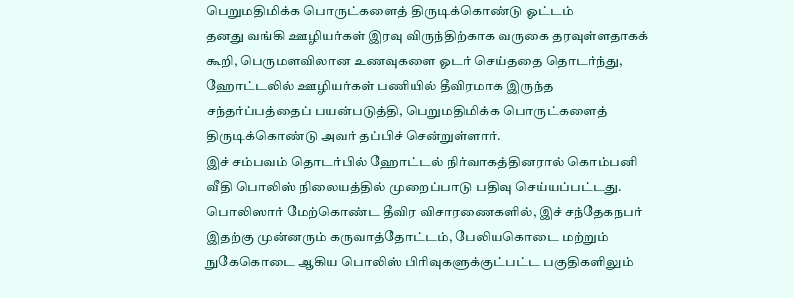பெறுமதிமிக்க பொருட்களைத் திருடிக்கொண்டு ஓட்டம்
தனது வங்கி ஊழியர்கள் இரவு விருந்திற்காக வருகை தரவுள்ளதாகக் கூறி, பெருமளவிலான உணவுகளை ஓடர் செய்ததை தொடர்ந்து, ஹோட்டலில் ஊழியர்கள் பணியில் தீவிரமாக இருந்த சந்தர்ப்பத்தைப் பயன்படுத்தி, பெறுமதிமிக்க பொருட்களைத் திருடிக்கொண்டு அவர் தப்பிச் சென்றுள்ளார்.
இச் சம்பவம் தொடர்பில் ஹோட்டல் நிர்வாகத்தினரால் கொம்பனி வீதி பொலிஸ் நிலையத்தில் முறைப்பாடு பதிவு செய்யப்பட்டது. பொலிஸார் மேற்கொண்ட தீவிர விசாரணைகளில், இச் சந்தேகநபர் இதற்கு முன்னரும் கருவாத்தோட்டம், பேலியகொடை மற்றும் நுகேகொடை ஆகிய பொலிஸ் பிரிவுகளுக்குட்பட்ட பகுதிகளிலும்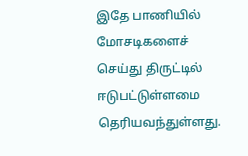இதே பாணியில் மோசடிகளைச் செய்து திருட்டில் ஈடுபட்டுள்ளமை தெரியவந்துள்ளது.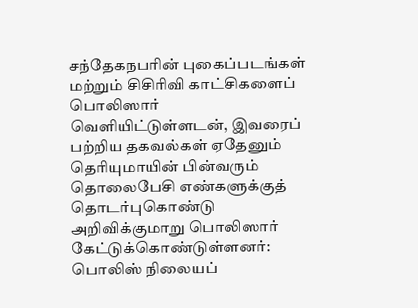சந்தேகநபரின் புகைப்படங்கள் மற்றும் சிசிரிவி காட்சிகளைப் பொலிஸார் வெளியிட்டுள்ளடன், இவரைப் பற்றிய தகவல்கள் ஏதேனும் தெரியுமாயின் பின்வரும் தொலைபேசி எண்களுக்குத் தொடர்புகொண்டு அறிவிக்குமாறு பொலிஸார் கேட்டுக்கொண்டுள்ளனர்: பொலிஸ் நிலையப்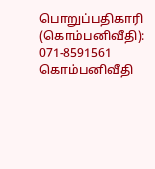பொறுப்பதிகாரி (கொம்பனிவீதி): 071-8591561 கொம்பனிவீதி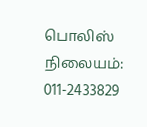பொலிஸ் நிலையம்: 011-2433829